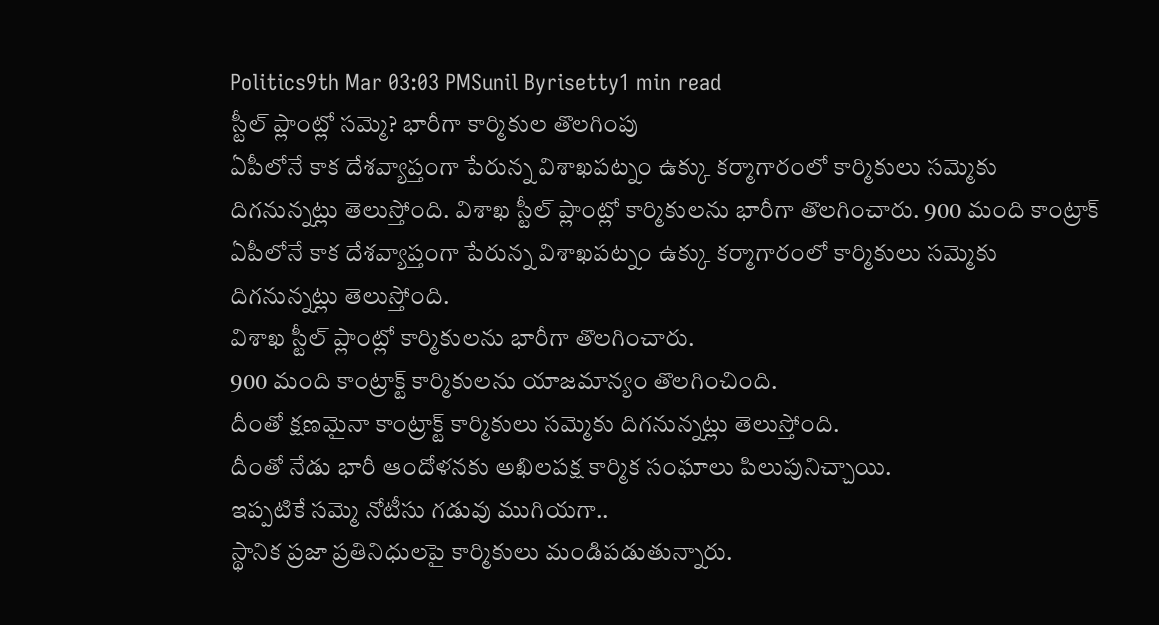Politics9th Mar 03:03 PMSunil Byrisetty1 min read
స్టీల్ ప్లాంట్లో సమ్మె? భారీగా కార్మికుల తొలగింపు
ఏపీలోనే కాక దేశవ్యాప్తంగా పేరున్న విశాఖపట్నం ఉక్కు కర్మాగారంలో కార్మికులు సమ్మెకు దిగనున్నట్లు తెలుస్తోంది. విశాఖ స్టీల్ ప్లాంట్లో కార్మికులను భారీగా తొలగించారు. 900 మంది కాంట్రాక్
ఏపీలోనే కాక దేశవ్యాప్తంగా పేరున్న విశాఖపట్నం ఉక్కు కర్మాగారంలో కార్మికులు సమ్మెకు దిగనున్నట్లు తెలుస్తోంది.
విశాఖ స్టీల్ ప్లాంట్లో కార్మికులను భారీగా తొలగించారు.
900 మంది కాంట్రాక్ట్ కార్మికులను యాజమాన్యం తొలగించింది.
దీంతో క్షణమైనా కాంట్రాక్ట్ కార్మికులు సమ్మెకు దిగనున్నట్లు తెలుస్తోంది.
దీంతో నేడు భారీ ఆందోళనకు అఖిలపక్ష కార్మిక సంఘాలు పిలుపునిచ్చాయి.
ఇప్పటికే సమ్మె నోటీసు గడువు ముగియగా..
స్థానిక ప్రజా ప్రతినిధులపై కార్మికులు మండిపడుతున్నారు.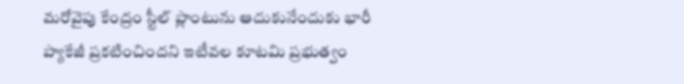మరోవైపు కేంద్రం స్టీల్ ప్లాంటును ఆదుకునేందుకు భారీ ప్యాకేజీ ప్రకటించిందని ఇటీవల కూటమి ప్రభుత్వం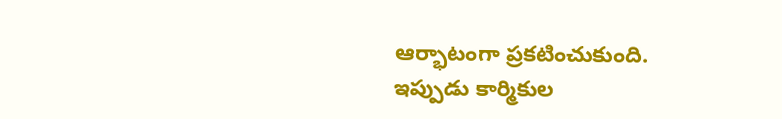ఆర్భాటంగా ప్రకటించుకుంది.
ఇప్పుడు కార్మికుల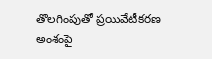తొలగింపుతో ప్రయివేటీకరణ అంశంపై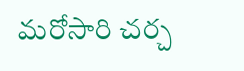మరోసారి చర్చ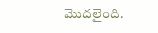మొదలైంది.